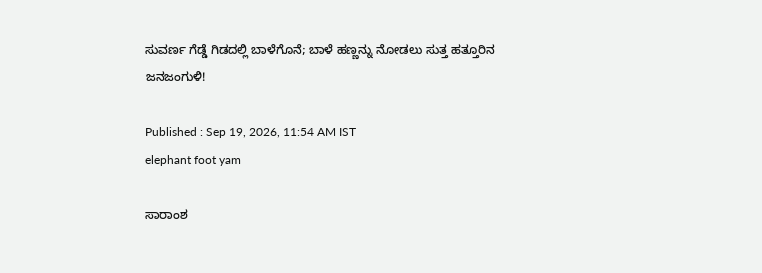ಸುವರ್ಣ ಗೆಡ್ಡೆ ಗಿಡದಲ್ಲಿ ಬಾಳೆಗೊನೆ; ಬಾಳೆ ಹಣ್ಣನ್ನು ನೋಡಲು ಸುತ್ತ ಹತ್ತೂರಿನ ಜನಜಂಗುಳಿ!

Published : Sep 19, 2026, 11:54 AM IST
elephant foot yam

ಸಾರಾಂಶ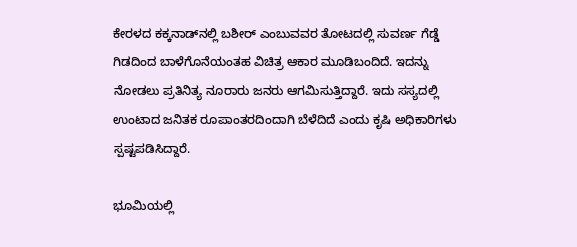ಕೇರಳದ ಕಕ್ಕನಾಡ್‌ನಲ್ಲಿ ಬಶೀರ್ ಎಂಬುವವರ ತೋಟದಲ್ಲಿ ಸುವರ್ಣ ಗೆಡ್ಡೆ ಗಿಡದಿಂದ ಬಾಳೆಗೊನೆಯಂತಹ ವಿಚಿತ್ರ ಆಕಾರ ಮೂಡಿಬಂದಿದೆ. ಇದನ್ನು ನೋಡಲು ಪ್ರತಿನಿತ್ಯ ನೂರಾರು ಜನರು ಆಗಮಿಸುತ್ತಿದ್ದಾರೆ. ಇದು ಸಸ್ಯದಲ್ಲಿ ಉಂಟಾದ ಜನಿತಕ ರೂಪಾಂತರದಿಂದಾಗಿ ಬೆಳೆದಿದೆ ಎಂದು ಕೃಷಿ ಅಧಿಕಾರಿಗಳು ಸ್ಪಷ್ಟಪಡಿಸಿದ್ದಾರೆ.

ಭೂಮಿಯಲ್ಲಿ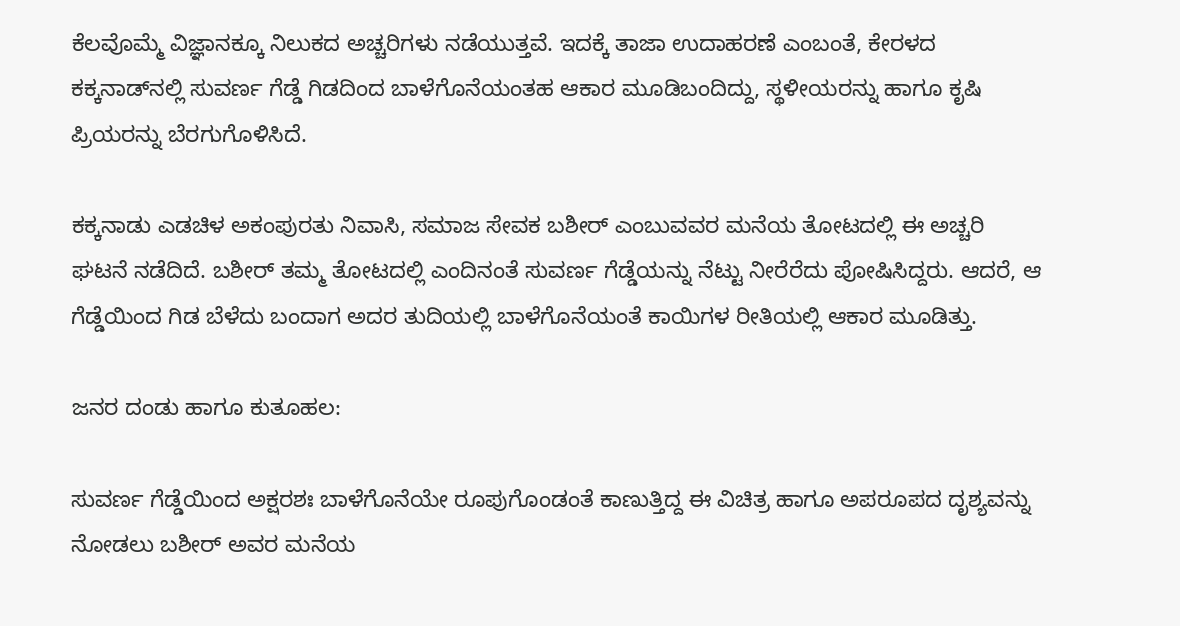ಕೆಲವೊಮ್ಮೆ ವಿಜ್ಞಾನಕ್ಕೂ ನಿಲುಕದ ಅಚ್ಚರಿಗಳು ನಡೆಯುತ್ತವೆ. ಇದಕ್ಕೆ ತಾಜಾ ಉದಾಹರಣೆ ಎಂಬಂತೆ, ಕೇರಳದ ಕಕ್ಕನಾಡ್‌ನಲ್ಲಿ ಸುವರ್ಣ ಗೆಡ್ಡೆ ಗಿಡದಿಂದ ಬಾಳೆಗೊನೆಯಂತಹ ಆಕಾರ ಮೂಡಿಬಂದಿದ್ದು, ಸ್ಥಳೀಯರನ್ನು ಹಾಗೂ ಕೃಷಿ ಪ್ರಿಯರನ್ನು ಬೆರಗುಗೊಳಿಸಿದೆ.

ಕಕ್ಕನಾಡು ಎಡಚಿಳ ಅಕಂಪುರತು ನಿವಾಸಿ, ಸಮಾಜ ಸೇವಕ ಬಶೀರ್ ಎಂಬುವವರ ಮನೆಯ ತೋಟದಲ್ಲಿ ಈ ಅಚ್ಚರಿ ಘಟನೆ ನಡೆದಿದೆ. ಬಶೀರ್ ತಮ್ಮ ತೋಟದಲ್ಲಿ ಎಂದಿನಂತೆ ಸುವರ್ಣ ಗೆಡ್ಡೆಯನ್ನು ನೆಟ್ಟು ನೀರೆರೆದು ಪೋಷಿಸಿದ್ದರು. ಆದರೆ, ಆ ಗೆಡ್ಡೆಯಿಂದ ಗಿಡ ಬೆಳೆದು ಬಂದಾಗ ಅದರ ತುದಿಯಲ್ಲಿ ಬಾಳೆಗೊನೆಯಂತೆ ಕಾಯಿಗಳ ರೀತಿಯಲ್ಲಿ ಆಕಾರ ಮೂಡಿತ್ತು.

ಜನರ ದಂಡು ಹಾಗೂ ಕುತೂಹಲ:

ಸುವರ್ಣ ಗೆಡ್ಡೆಯಿಂದ ಅಕ್ಷರಶಃ ಬಾಳೆಗೊನೆಯೇ ರೂಪುಗೊಂಡಂತೆ ಕಾಣುತ್ತಿದ್ದ ಈ ವಿಚಿತ್ರ ಹಾಗೂ ಅಪರೂಪದ ದೃಶ್ಯವನ್ನು ನೋಡಲು ಬಶೀರ್ ಅವರ ಮನೆಯ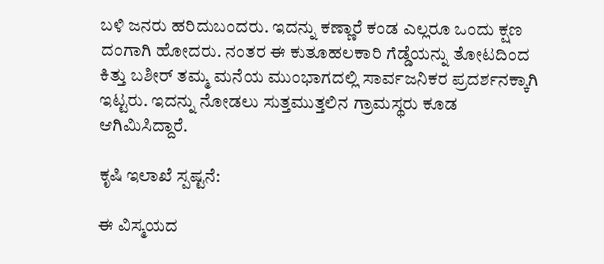ಬಳಿ ಜನರು ಹರಿದುಬಂದರು. ಇದನ್ನು ಕಣ್ಣಾರೆ ಕಂಡ ಎಲ್ಲರೂ ಒಂದು ಕ್ಷಣ ದಂಗಾಗಿ ಹೋದರು. ನಂತರ ಈ ಕುತೂಹಲಕಾರಿ ಗೆಡ್ಡೆಯನ್ನು ತೋಟದಿಂದ ಕಿತ್ತು ಬಶೀರ್ ತಮ್ಮ ಮನೆಯ ಮುಂಭಾಗದಲ್ಲಿ ಸಾರ್ವಜನಿಕರ ಪ್ರದರ್ಶನಕ್ಕಾಗಿ ಇಟ್ಟರು. ಇದನ್ನು ನೋಡಲು ಸುತ್ತಮುತ್ತಲಿನ ಗ್ರಾಮಸ್ಥರು ಕೂಡ ಆಗಿಮಿಸಿದ್ದಾರೆ.

ಕೃಷಿ ಇಲಾಖೆ ಸ್ಪಷ್ಟನೆ:

ಈ ವಿಸ್ಮಯದ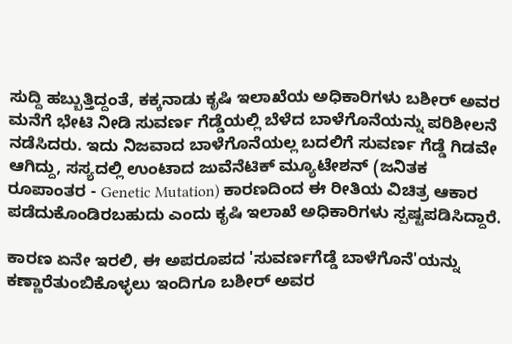ಸುದ್ದಿ ಹಬ್ಬುತ್ತಿದ್ದಂತೆ, ಕಕ್ಕನಾಡು ಕೃಷಿ ಇಲಾಖೆಯ ಅಧಿಕಾರಿಗಳು ಬಶೀರ್ ಅವರ ಮನೆಗೆ ಭೇಟಿ ನೀಡಿ ಸುವರ್ಣ ಗೆಡ್ಡೆಯಲ್ಲಿ ಬೆಳೆದ ಬಾಳೆಗೊನೆಯನ್ನು ಪರಿಶೀಲನೆ ನಡೆಸಿದರು. ಇದು ನಿಜವಾದ ಬಾಳೆಗೊನೆಯಲ್ಲ ಬದಲಿಗೆ ಸುವರ್ಣ ಗೆಡ್ಡೆ ಗಿಡವೇ ಆಗಿದ್ದು, ಸಸ್ಯದಲ್ಲಿ ಉಂಟಾದ ಜುವೆನೆಟಿಕ್ ಮ್ಯೂಟೇಶನ್ (ಜನಿತಕ ರೂಪಾಂತರ - Genetic Mutation) ಕಾರಣದಿಂದ ಈ ರೀತಿಯ ವಿಚಿತ್ರ ಆಕಾರ ಪಡೆದುಕೊಂಡಿರಬಹುದು ಎಂದು ಕೃಷಿ ಇಲಾಖೆ ಅಧಿಕಾರಿಗಳು ಸ್ಪಷ್ಟಪಡಿಸಿದ್ದಾರೆ.

ಕಾರಣ ಏನೇ ಇರಲಿ, ಈ ಅಪರೂಪದ 'ಸುವರ್ಣಗೆಡ್ಡೆ ಬಾಳೆಗೊನೆ'ಯನ್ನು ಕಣ್ಣಾರೆತುಂಬಿಕೊಳ್ಳಲು ಇಂದಿಗೂ ಬಶೀರ್ ಅವರ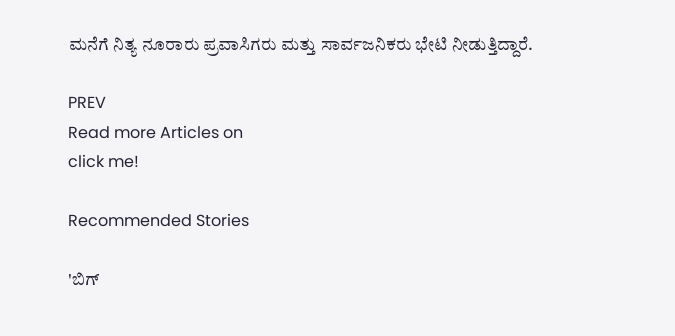ಮನೆಗೆ ನಿತ್ಯ ನೂರಾರು ಪ್ರವಾಸಿಗರು ಮತ್ತು ಸಾರ್ವಜನಿಕರು ಭೇಟಿ ನೀಡುತ್ತಿದ್ದಾರೆ.

PREV
Read more Articles on
click me!

Recommended Stories

'ಬಿಗ್‌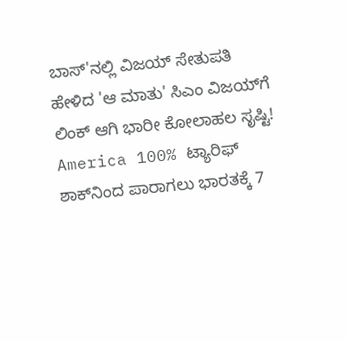ಬಾಸ್‌'ನಲ್ಲಿ ವಿಜಯ್ ಸೇತುಪತಿ ಹೇಳಿದ 'ಆ ಮಾತು' ಸಿಎಂ ವಿಜಯ್‌ಗೆ ಲಿಂಕ್ ಆಗಿ ಭಾರೀ ಕೋಲಾಹಲ ಸೃಷ್ಟಿ!
America 100% ಟ್ಯಾರಿಫ್‌ ಶಾಕ್‌ನಿಂದ ಪಾರಾಗಲು ಭಾರತಕ್ಕೆ 7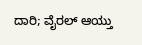ದಾರಿ; ವೈರಲ್‌ ಆಯ್ತು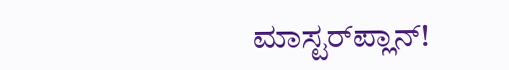ಮಾಸ್ಟರ್‌ಪ್ಲಾನ್!